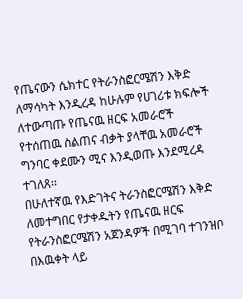የጤናውን ሴክተር የትራንስፎርሜሽን እቅድ ለማሳካት እንዲረዳ ከሁሉም የሀገሪቱ ክፍሎች ለተውጣጡ የጤናዉ ዘርፍ አመራሮች የተሰጠዉ ስልጠና ብቃት ያላቸዉ አመራሮች ግንባር ቀደሙን ሚና እንዲወጡ እንደሚረዳ ተገለጸ፡፡
በሁለተኛዉ የእድገትና ትራንስፎርሜሽን እቅድ ለመተግበር የታቀዱትን የጤናዉ ዘርፍ የትራንስፎርሜሽን አጀንዳዎች በሚገባ ተገንዝቦ በእዉቀት ላይ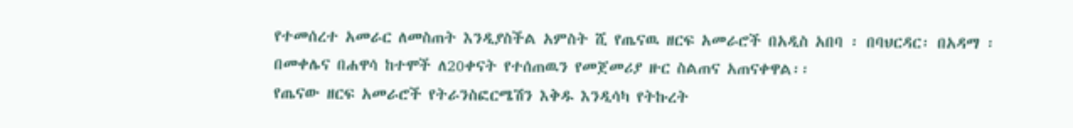የተመሰረተ አመራር ለመስጠት እንዲያስችል አምስት ሺ የጤናዉ ዘርፍ አመራሮች በአዲስ አበባ ፡ በባህርዳር፡ በአዳማ ፡በመቀሌና በሐዋሳ ከተሞች ለ20ቀናት የተሰጠዉን የመጀመሪያ ዙር ስልጠና አጠናቀዋል፡፡
የጤናው ዘርፍ አመራሮች የትራንስፎርሜሽን እቅዱ እንዲሳካ የትኩረት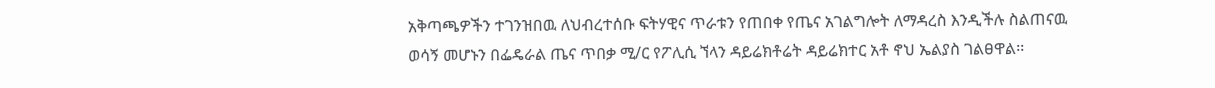አቅጣጫዎችን ተገንዝበዉ ለህብረተሰቡ ፍትሃዊና ጥራቱን የጠበቀ የጤና አገልግሎት ለማዳረስ እንዲችሉ ስልጠናዉ ወሳኝ መሆኑን በፌዴራል ጤና ጥበቃ ሚ/ር የፖሊሲ ኘላን ዳይሬክቶሬት ዳይሬክተር አቶ ኖህ ኤልያስ ገልፀዋል፡፡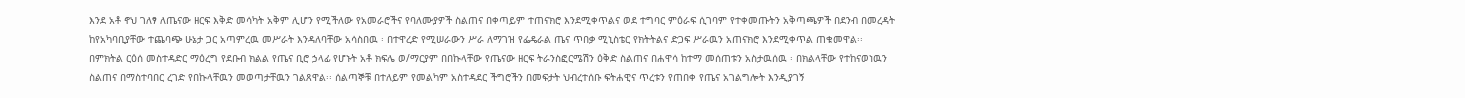እንደ አቶ ኖህ ገለፃ ለጤናው ዘርፍ እቅድ መሳካት አቅም ሊሆን የሚችለው የአመራሮችና የባለሙያዎች ስልጠና በቀጣይም ተጠናክሮ እንደሚቀጥልና ወደ ተግባር ምዕራፍ ሲገባም የተቀመጡትን አቅጣጫዎች በደንብ በመረዳት ከየአካባቢያቸው ተጨባጭ ሁኔታ ጋር አጣምረዉ መሥራት እንዳለባቸው አሳስበዉ ፡ በተዋረድ የሚሠራውን ሥራ ለማገዝ የፌዴራል ጤና ጥበቃ ሚኒስቴር የክትትልና ድጋፍ ሥራዉን አጠናክሮ እንደሚቀጥል ጠቁመዋል፡፡
በምክትል ርዕሰ መስተዳድር ማዕረግ የደቡብ ክልል የጤና ቢሮ ኃላፊ የሆኑት አቶ ክፍሌ ወ/ማርያም በበኩላቸው የጤናው ዘርፍ ትራንስፎርሜሽን ዕቅድ ስልጠና በሐዋሳ ከተማ መሰጠቱን አስታዉሰዉ ፡ በክልላቸው የተከናወነዉን ስልጠና በማስተባበር ረገድ የበኩላቸዉን መወጣታቸዉን ገልጸዋል፡፡ ሰልጣኞቹ በተለይም የመልካም አስተዳደር ችግሮችን በመፍታት ህብረተሰቡ ፍትሐዊና ጥረቱን የጠበቀ የጤና አገልግሎት እንዲያገኝ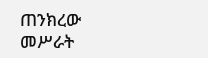ጠንክረው መሥራት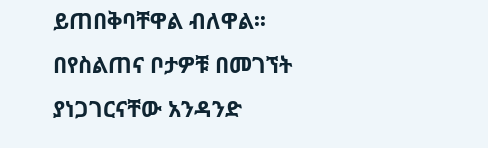ይጠበቅባቸዋል ብለዋል፡፡
በየስልጠና ቦታዎቹ በመገኘት ያነጋገርናቸው አንዳንድ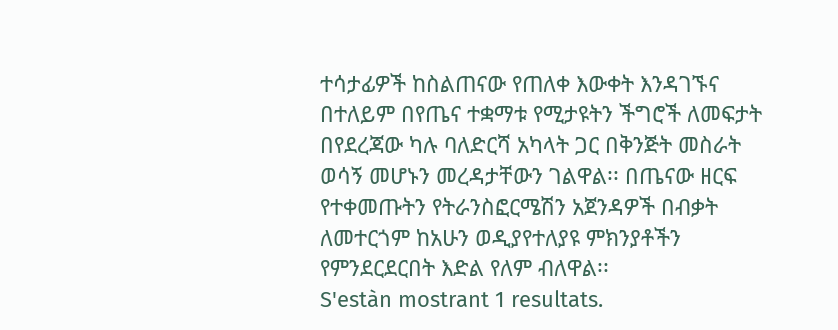ተሳታፊዎች ከስልጠናው የጠለቀ እውቀት እንዳገኙና በተለይም በየጤና ተቋማቱ የሚታዩትን ችግሮች ለመፍታት በየደረጃው ካሉ ባለድርሻ አካላት ጋር በቅንጅት መስራት ወሳኝ መሆኑን መረዳታቸውን ገልዋል፡፡ በጤናው ዘርፍ የተቀመጡትን የትራንስፎርሜሽን አጀንዳዎች በብቃት ለመተርጎም ከአሁን ወዲያየተለያዩ ምክንያቶችን የምንደርደርበት እድል የለም ብለዋል፡፡
S'estàn mostrant 1 resultats.